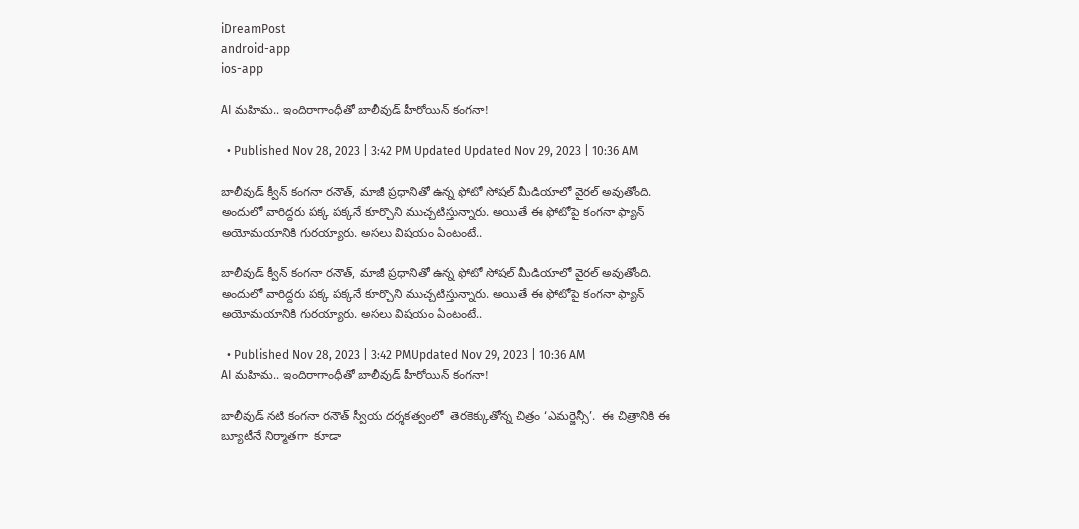iDreamPost
android-app
ios-app

AI మహిమ.. ఇందిరాగాంధీతో బాలీవుడ్ హీరోయిన్ కంగనా!

  • Published Nov 28, 2023 | 3:42 PM Updated Updated Nov 29, 2023 | 10:36 AM

బాలీవుడ్ క్వీన్ కంగనా రనౌత్, మాజీ ప్రధానితో ఉన్న ఫోటో సోషల్ మీడియాలో వైరల్ అవుతోంది. అందులో వారిద్దరు పక్క పక్కనే కూర్చొని ముచ్చటిస్తున్నారు. అయితే ఈ ఫోటోపై కంగనా ఫ్యాన్ అయోమయానికి గురయ్యారు. అసలు విషయం ఏంటంటే..

బాలీవుడ్ క్వీన్ కంగనా రనౌత్, మాజీ ప్రధానితో ఉన్న ఫోటో సోషల్ మీడియాలో వైరల్ అవుతోంది. అందులో వారిద్దరు పక్క పక్కనే కూర్చొని ముచ్చటిస్తున్నారు. అయితే ఈ ఫోటోపై కంగనా ఫ్యాన్ అయోమయానికి గురయ్యారు. అసలు విషయం ఏంటంటే..

  • Published Nov 28, 2023 | 3:42 PMUpdated Nov 29, 2023 | 10:36 AM
AI మహిమ.. ఇందిరాగాంధీతో బాలీవుడ్ హీరోయిన్ కంగనా!

బాలీవుడ్ నటి కంగనా రనౌత్ స్వీయ దర్శకత్వంలో  తెరకెక్కుతోన్న చిత్రం ‘ఎమర్జెన్సీ’.  ఈ చిత్రానికి ఈ బ్యూటీనే నిర్మాతగా  కూడా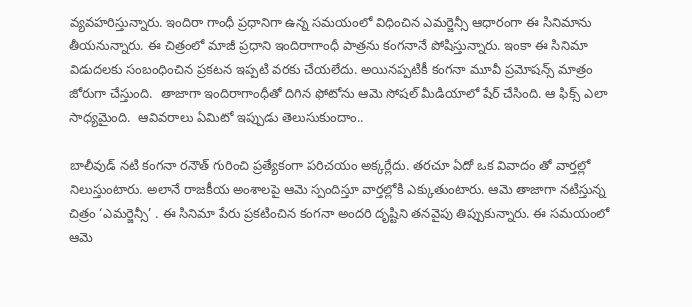వ్యవహరిస్తున్నారు. ఇందిరా గాంధీ ప్రధానిగా ఉన్న సమయంలో విధించిన ఎమర్జెన్సీ ఆధారంగా ఈ సినిమాను తీయనున్నారు. ఈ చిత్రంలో మాజీ ప్రధాని ఇందిరాగాంధీ పాత్రను కంగనానే పోషిస్తున్నారు. ఇంకా ఈ సినిమా విడుదలకు సంబంధించిన ప్రకటన ఇప్పటి వరకు చేయలేదు. అయినప్పటికీ కంగనా మూవీ ప్రమోషన్స్ మాత్రం జోరుగా చేస్తుంది.  తాజాగా ఇందిరాగాంధీతో దిగిన ఫోటోను ఆమె సోషల్ మీడియాలో షేర్ చేసింది. ఆ ఫిక్స్ ఎలా సాధ్యమైంది.  ఆవివరాలు ఏమిటో ఇప్పుడు తెలుసుకుందాం..

బాలీవుడ్ నటి కంగనా రనౌత్ గురించి ప్రత్యేకంగా పరిచయం అక్కర్లేదు. తరచూ ఏదో ఒక వివాదం తో వార్తల్లో నిలుస్తుంటారు. అలానే రాజకీయ అంశాలపై ఆమె స్పందిస్తూ వార్తల్లోకి ఎక్కుతుంటారు. ఆమె తాజాగా నటిస్తున్న చిత్రం ‘ఎమర్జెన్సీ’ . ఈ సినిమా పేరు ప్రకటించిన కంగనా అందరి దృష్టిని తనవైపు తిప్పుకున్నారు. ఈ సమయంలో ఆమె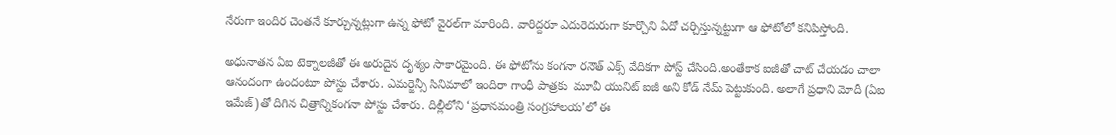నేరుగా ఇందిర చెంతనే కూర్చున్నట్లుగా ఉన్న ఫోటో వైరల్‌గా మారింది. వారిద్దరూ ఎదురెదురుగా కూర్చొని ఏదో చర్చిస్తున్నట్టుగా ఆ ఫోటోలో కనిపిస్తోంది.

అధునాతన ఏఐ టెక్నాలజీతో ఈ అరుదైన దృశ్యం సాకారమైంది. ఈ ఫోటోను కంగనా రనౌత్ ఎక్స్ వేదికగా పోస్ట్ చేసింది.అంతేకాక ఐజీతో చాట్ చేయడం చాలా ఆనందంగా ఉందంటూ పోస్టు చేశారు. ఎమర్జెన్సీ సినిమాలో ఇందిరా గాంధీ పాత్రకు  మూవీ యునిట్ ఐజీ అని కోడ్‌ నేమ్‌ పెట్టుకుంది. అలాగే ప్రధాని మోదీ (ఏఐ ఇమేజ్‌)తో దిగిన చిత్రాన్నికంగనా పోస్టు చేశారు. దిల్లీలోని ‘ప్రధానమంత్రి సంగ్రహాలయ’లో ఈ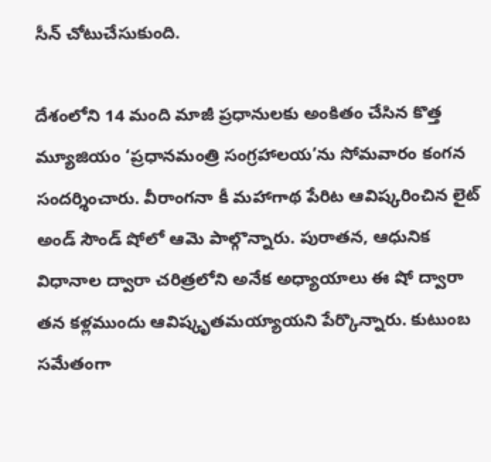సీన్ చోటుచేసుకుంది.

దేశంలోని 14 మంది మాజీ ప్రధానులకు అంకితం చేసిన కొత్త మ్యూజియం ‘ప్రధానమంత్రి సంగ్రహాలయ’ను సోమవారం కంగన సందర్శించారు. వీరాంగనా కీ మహాగాథ పేరిట ఆవిష్కరించిన లైట్‌ అండ్ సౌండ్‌ షోలో ఆమె పాల్గొన్నారు. పురాతన, ఆధునిక విధానాల ద్వారా చరిత్రలోని అనేక అధ్యాయాలు ఈ షో ద్వారా తన కళ్లముందు ఆవిష్కృతమయ్యాయని పేర్కొన్నారు. కుటుంబ సమేతంగా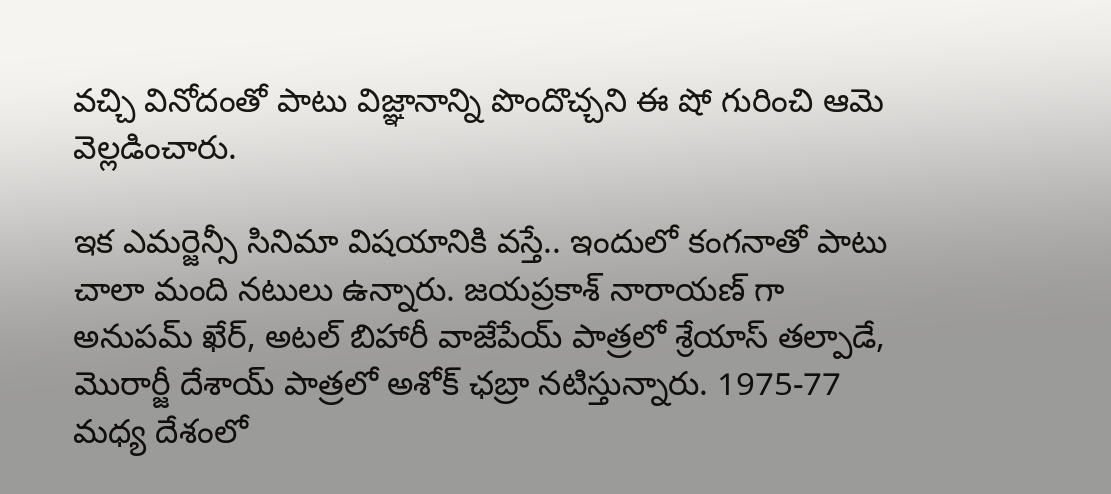వచ్చి వినోదంతో పాటు విజ్ఞానాన్ని పొందొచ్చని ఈ షో గురించి ఆమె వెల్లడించారు.

ఇక ఎమర్జెన్సీ సినిమా విషయానికి వస్తే.. ఇందులో కంగనాతో పాటు చాలా మంది నటులు ఉన్నారు. జయప్రకాశ్ నారాయణ్ గా అనుపమ్ ఖేర్, అటల్ బిహారీ వాజేపేయ్ పాత్రలో శ్రేయాస్ తల్పాడే, మొరార్జీ దేశాయ్ పాత్రలో అశోక్ ఛబ్రా నటిస్తున్నారు. 1975-77 మధ్య దేశంలో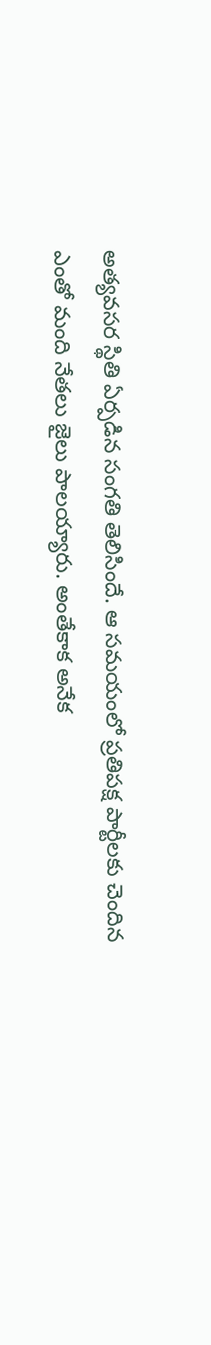అత్యవసర స్థితి ఏర్పడిన సంగతి తెలిసిందే. ఆ సమయంలో ప్రతిపక్ష పార్టీలకు చెందిన ఎంతో మంది నేతలు జైలు పాలయ్యారు. అంతేకాక అనేక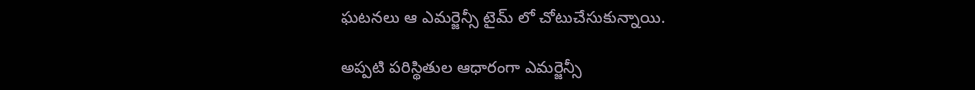ఘటనలు ఆ ఎమర్జెన్సీ టైమ్ లో చోటుచేసుకున్నాయి.

అప్పటి పరిస్థితుల ఆధారంగా ఎమర్జెన్సీ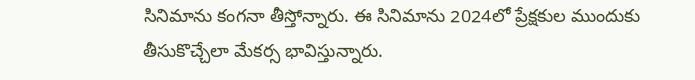సినిమాను కంగనా తీస్తోన్నారు. ఈ సినిమాను 2024లో ప్రేక్షకుల ముందుకు తీసుకొచ్చేలా మేకర్స భావిస్తున్నారు.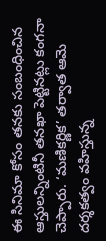ఈ సినిమా కోసం తనకు సంబంధించిన ఆస్తులన్నింటినీ తనఖా పెట్టినట్లు కంగనా చెప్పారు. ‘మణికర్ణిక’ తర్వాత ఆమె దర్శకత్వం వహిస్తున్న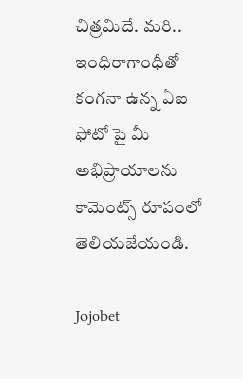చిత్రమిదే. మరి.. ఇంధిరాగాంధీతో కంగనా ఉన్న ఏఐ ఫోటో పై మీ అభిప్రాయాలను కామెంట్స్ రూపంలో తెలియజేయండి.

Jojobet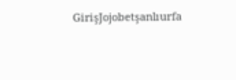GirişJojobetşanlıurfa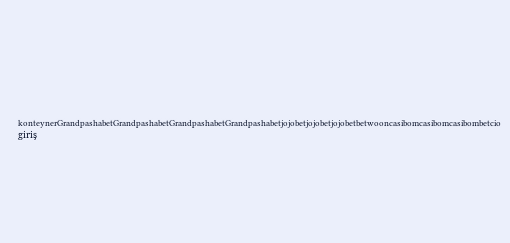konteynerGrandpashabetGrandpashabetGrandpashabetGrandpashabetjojobetjojobetjojobetbetwooncasibomcasibomcasibombetcio giriş